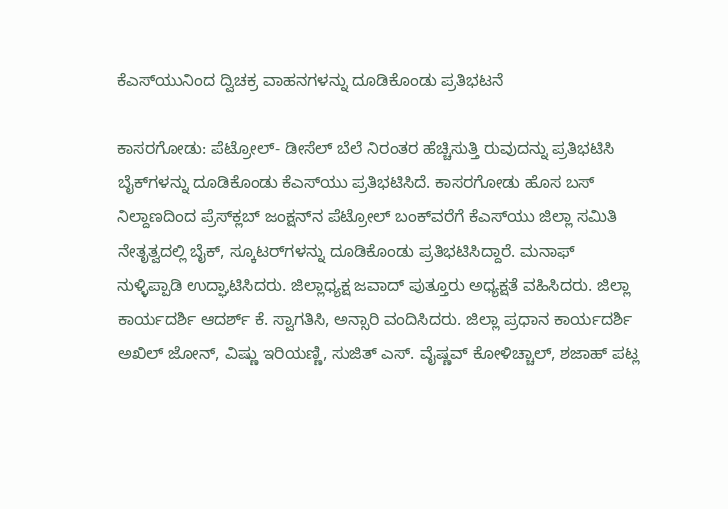ಕೆಎಸ್‌ಯುನಿಂದ ದ್ವಿಚಕ್ರ ವಾಹನಗಳನ್ನು ದೂಡಿಕೊಂಡು ಪ್ರತಿಭಟನೆ

ಕಾಸರಗೋಡು: ಪೆಟ್ರೋಲ್- ಡೀಸೆಲ್ ಬೆಲೆ ನಿರಂತರ ಹೆಚ್ಚಿಸುತ್ತಿ ರುವುದನ್ನು ಪ್ರತಿಭಟಿಸಿ ಬೈಕ್‌ಗಳನ್ನು ದೂಡಿಕೊಂಡು ಕೆಎಸ್‌ಯು ಪ್ರತಿಭಟಿಸಿದೆ. ಕಾಸರಗೋಡು ಹೊಸ ಬಸ್ ನಿಲ್ದಾಣದಿಂದ ಪ್ರೆಸ್‌ಕ್ಲಬ್ ಜಂಕ್ಷನ್‌ನ ಪೆಟ್ರೋಲ್ ಬಂಕ್‌ವರೆಗೆ ಕೆಎಸ್‌ಯು ಜಿಲ್ಲಾ ಸಮಿತಿ ನೇತೃತ್ವದಲ್ಲಿ ಬೈಕ್, ಸ್ಕೂಟರ್‌ಗಳನ್ನು ದೂಡಿಕೊಂಡು ಪ್ರತಿಭಟಿಸಿದ್ದಾರೆ. ಮನಾಫ್ ನುಳ್ಳಿಪ್ಪಾಡಿ ಉದ್ಘಾಟಿಸಿದರು. ಜಿಲ್ಲಾಧ್ಯಕ್ಷ ಜವಾದ್ ಪುತ್ತೂರು ಅಧ್ಯಕ್ಷತೆ ವಹಿಸಿದರು. ಜಿಲ್ಲಾ ಕಾರ್ಯದರ್ಶಿ ಆದರ್ಶ್ ಕೆ. ಸ್ವಾಗತಿಸಿ, ಅನ್ಸಾರಿ ವಂದಿಸಿದರು. ಜಿಲ್ಲಾ ಪ್ರಧಾನ ಕಾರ್ಯದರ್ಶಿ ಅಖಿಲ್ ಜೋನ್, ವಿಷ್ಣು ಇರಿಯಣ್ಣಿ, ಸುಜಿತ್ ಎಸ್. ವೈಷ್ಣವ್ ಕೋಳಿಚ್ಚಾಲ್, ಶಜಾಹ್ ಪಟ್ಲ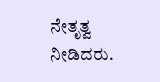ನೇತೃತ್ವ ನೀಡಿದರು.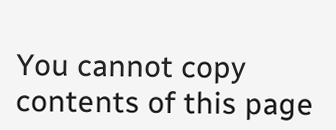You cannot copy contents of this page